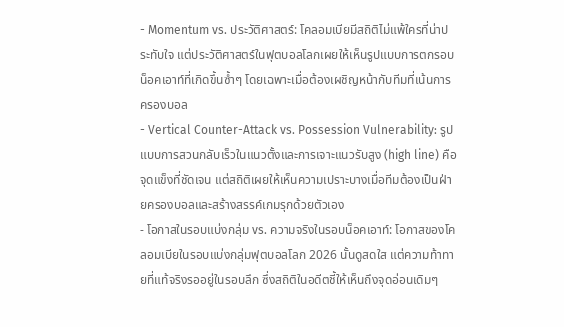- Momentum vs. ประวัติศาสตร์: โคลอมเบียมีสถิติไม่แพ้ใครที่น่าประทับใจ แต่ประวัติศาสตร์ในฟุตบอลโลกเผยให้เห็นรูปแบบการตกรอบน็อคเอาท์ที่เกิดขึ้นซ้ำๆ โดยเฉพาะเมื่อต้องเผชิญหน้ากับทีมที่เน้นการครองบอล
- Vertical Counter-Attack vs. Possession Vulnerability: รูปแบบการสวนกลับเร็วในแนวตั้งและการเจาะแนวรับสูง (high line) คือจุดแข็งที่ชัดเจน แต่สถิติเผยให้เห็นความเปราะบางเมื่อทีมต้องเป็นฝ่ายครองบอลและสร้างสรรค์เกมรุกด้วยตัวเอง
- โอกาสในรอบแบ่งกลุ่ม vs. ความจริงในรอบน็อคเอาท์: โอกาสของโคลอมเบียในรอบแบ่งกลุ่มฟุตบอลโลก 2026 นั้นดูสดใส แต่ความท้าทายที่แท้จริงรออยู่ในรอบลึก ซึ่งสถิติในอดีตชี้ให้เห็นถึงจุดอ่อนเดิมๆ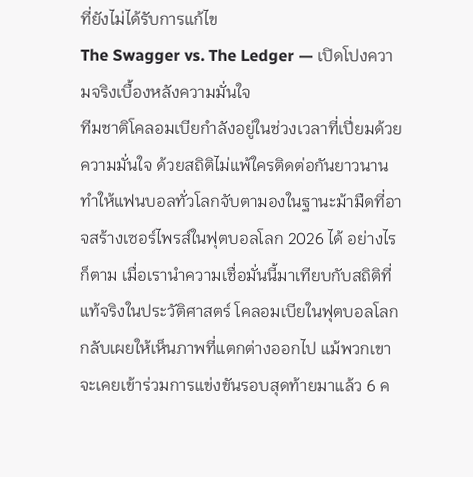ที่ยังไม่ได้รับการแก้ไข
The Swagger vs. The Ledger — เปิดโปงความจริงเบื้องหลังความมั่นใจ
ทีมชาติโคลอมเบียกำลังอยู่ในช่วงเวลาที่เปี่ยมด้วยความมั่นใจ ด้วยสถิติไม่แพ้ใครติดต่อกันยาวนาน ทำให้แฟนบอลทั่วโลกจับตามองในฐานะม้ามืดที่อาจสร้างเซอร์ไพรส์ในฟุตบอลโลก 2026 ได้ อย่างไรก็ตาม เมื่อเรานำความเชื่อมั่นนี้มาเทียบกับสถิติที่แท้จริงในประวัติศาสตร์ โคลอมเบียในฟุตบอลโลก กลับเผยให้เห็นภาพที่แตกต่างออกไป แม้พวกเขาจะเคยเข้าร่วมการแข่งขันรอบสุดท้ายมาแล้ว 6 ค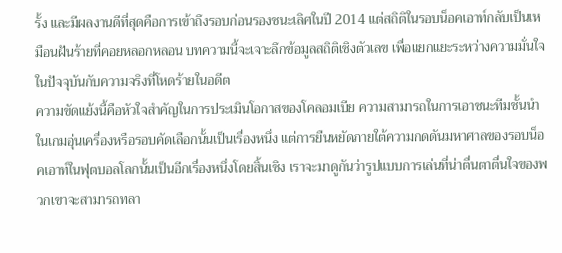รั้ง และมีผลงานดีที่สุดคือการเข้าถึงรอบก่อนรองชนะเลิศในปี 2014 แต่สถิติในรอบน็อคเอาท์กลับเป็นเหมือนฝันร้ายที่คอยหลอกหลอน บทความนี้จะเจาะลึกข้อมูลสถิติเชิงตัวเลข เพื่อแยกแยะระหว่างความมั่นใจในปัจจุบันกับความจริงที่โหดร้ายในอดีต
ความขัดแย้งนี้คือหัวใจสำคัญในการประเมินโอกาสของโคลอมเบีย ความสามารถในการเอาชนะทีมชั้นนำในเกมอุ่นเครื่องหรือรอบคัดเลือกนั้นเป็นเรื่องหนึ่ง แต่การยืนหยัดภายใต้ความกดดันมหาศาลของรอบน็อคเอาท์ในฟุตบอลโลกนั้นเป็นอีกเรื่องหนึ่งโดยสิ้นเชิง เราจะมาดูกันว่ารูปแบบการเล่นที่น่าตื่นตาตื่นใจของพวกเขาจะสามารถทลา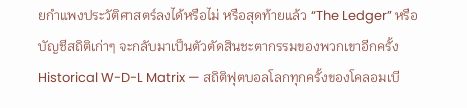ยกำแพงประวัติศาสตร์ลงได้หรือไม่ หรือสุดท้ายแล้ว “The Ledger” หรือบัญชีสถิติเก่าๆ จะกลับมาเป็นตัวตัดสินชะตากรรมของพวกเขาอีกครั้ง
Historical W-D-L Matrix — สถิติฟุตบอลโลกทุกครั้งของโคลอมเบี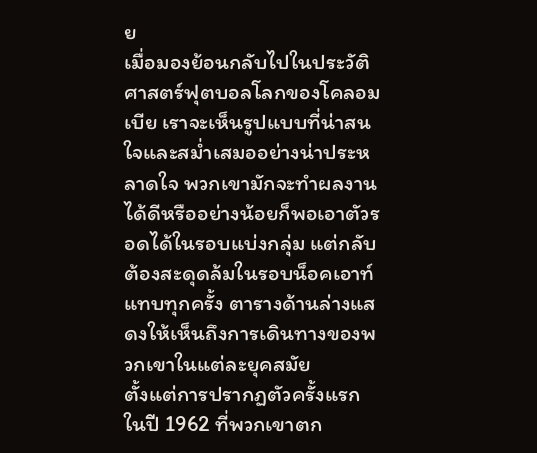ย
เมื่อมองย้อนกลับไปในประวัติศาสตร์ฟุตบอลโลกของโคลอมเบีย เราจะเห็นรูปแบบที่น่าสนใจและสม่ำเสมออย่างน่าประหลาดใจ พวกเขามักจะทำผลงานได้ดีหรืออย่างน้อยก็พอเอาตัวรอดได้ในรอบแบ่งกลุ่ม แต่กลับต้องสะดุดล้มในรอบน็อคเอาท์แทบทุกครั้ง ตารางด้านล่างแสดงให้เห็นถึงการเดินทางของพวกเขาในแต่ละยุคสมัย
ตั้งแต่การปรากฏตัวครั้งแรกในปี 1962 ที่พวกเขาตก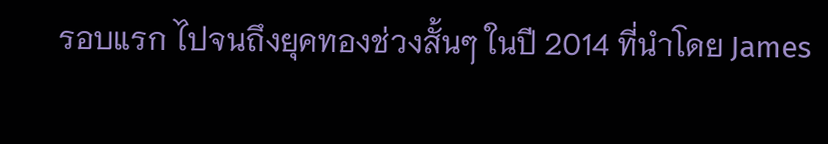รอบแรก ไปจนถึงยุคทองช่วงสั้นๆ ในปี 2014 ที่นำโดย James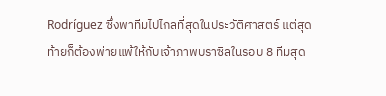Rodríguez ซึ่งพาทีมไปไกลที่สุดในประวัติศาสตร์ แต่สุดท้ายก็ต้องพ่ายแพ้ให้กับเจ้าภาพบราซิลในรอบ 8 ทีมสุด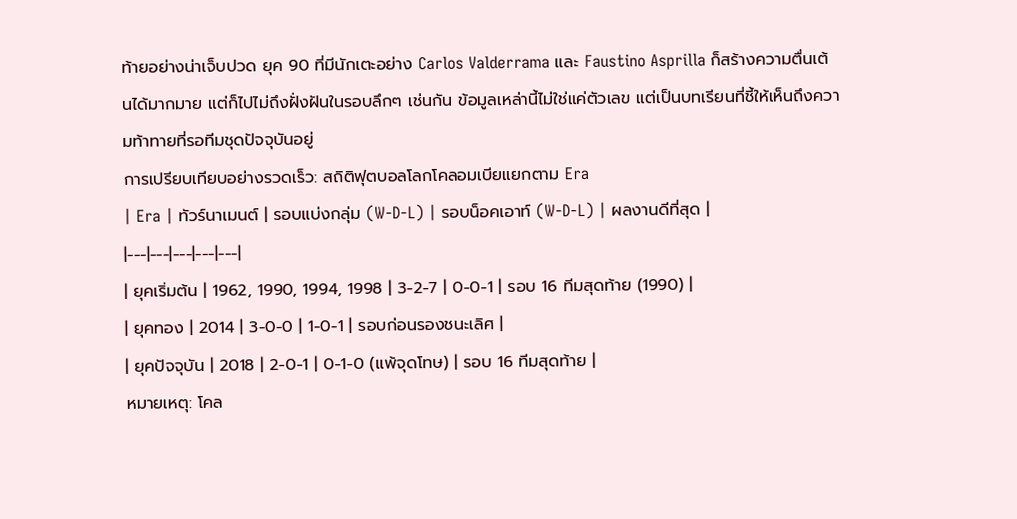ท้ายอย่างน่าเจ็บปวด ยุค 90 ที่มีนักเตะอย่าง Carlos Valderrama และ Faustino Asprilla ก็สร้างความตื่นเต้นได้มากมาย แต่ก็ไปไม่ถึงฝั่งฝันในรอบลึกๆ เช่นกัน ข้อมูลเหล่านี้ไม่ใช่แค่ตัวเลข แต่เป็นบทเรียนที่ชี้ให้เห็นถึงความท้าทายที่รอทีมชุดปัจจุบันอยู่
การเปรียบเทียบอย่างรวดเร็ว: สถิติฟุตบอลโลกโคลอมเบียแยกตาม Era
| Era | ทัวร์นาเมนต์ | รอบแบ่งกลุ่ม (W-D-L) | รอบน็อคเอาท์ (W-D-L) | ผลงานดีที่สุด |
|---|---|---|---|---|
| ยุคเริ่มต้น | 1962, 1990, 1994, 1998 | 3-2-7 | 0-0-1 | รอบ 16 ทีมสุดท้าย (1990) |
| ยุคทอง | 2014 | 3-0-0 | 1-0-1 | รอบก่อนรองชนะเลิศ |
| ยุคปัจจุบัน | 2018 | 2-0-1 | 0-1-0 (แพ้จุดโทษ) | รอบ 16 ทีมสุดท้าย |
หมายเหตุ: โคล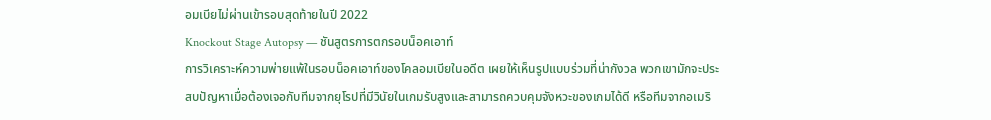อมเบียไม่ผ่านเข้ารอบสุดท้ายในปี 2022
Knockout Stage Autopsy — ชันสูตรการตกรอบน็อคเอาท์
การวิเคราะห์ความพ่ายแพ้ในรอบน็อคเอาท์ของโคลอมเบียในอดีต เผยให้เห็นรูปแบบร่วมที่น่ากังวล พวกเขามักจะประสบปัญหาเมื่อต้องเจอกับทีมจากยุโรปที่มีวินัยในเกมรับสูงและสามารถควบคุมจังหวะของเกมได้ดี หรือทีมจากอเมริ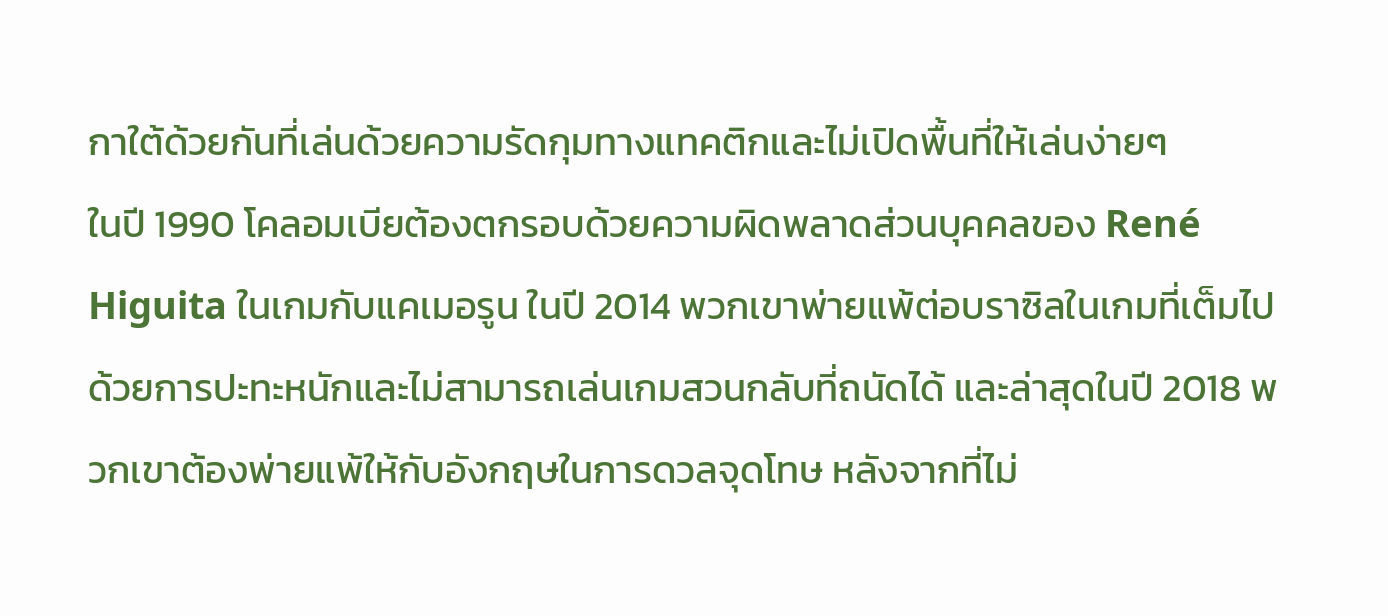กาใต้ด้วยกันที่เล่นด้วยความรัดกุมทางแทคติกและไม่เปิดพื้นที่ให้เล่นง่ายๆ
ในปี 1990 โคลอมเบียต้องตกรอบด้วยความผิดพลาดส่วนบุคคลของ René Higuita ในเกมกับแคเมอรูน ในปี 2014 พวกเขาพ่ายแพ้ต่อบราซิลในเกมที่เต็มไปด้วยการปะทะหนักและไม่สามารถเล่นเกมสวนกลับที่ถนัดได้ และล่าสุดในปี 2018 พวกเขาต้องพ่ายแพ้ให้กับอังกฤษในการดวลจุดโทษ หลังจากที่ไม่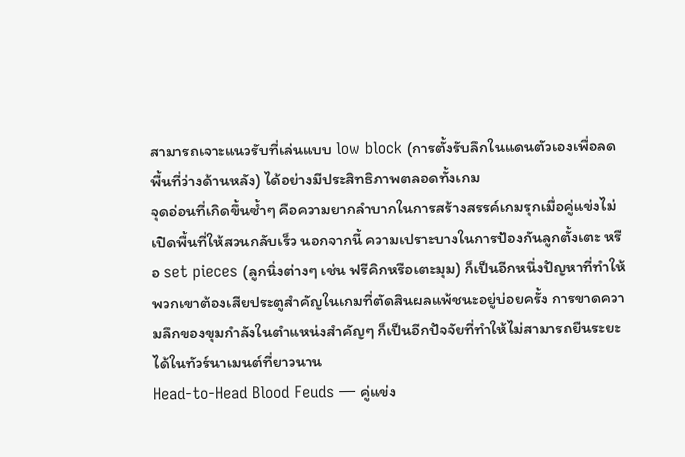สามารถเจาะแนวรับที่เล่นแบบ low block (การตั้งรับลึกในแดนตัวเองเพื่อลดพื้นที่ว่างด้านหลัง) ได้อย่างมีประสิทธิภาพตลอดทั้งเกม
จุดอ่อนที่เกิดขึ้นซ้ำๆ คือความยากลำบากในการสร้างสรรค์เกมรุกเมื่อคู่แข่งไม่เปิดพื้นที่ให้สวนกลับเร็ว นอกจากนี้ ความเปราะบางในการป้องกันลูกตั้งเตะ หรือ set pieces (ลูกนิ่งต่างๆ เช่น ฟรีคิกหรือเตะมุม) ก็เป็นอีกหนึ่งปัญหาที่ทำให้พวกเขาต้องเสียประตูสำคัญในเกมที่ตัดสินผลแพ้ชนะอยู่บ่อยครั้ง การขาดความลึกของขุมกำลังในตำแหน่งสำคัญๆ ก็เป็นอีกปัจจัยที่ทำให้ไม่สามารถยืนระยะได้ในทัวร์นาเมนต์ที่ยาวนาน
Head-to-Head Blood Feuds — คู่แข่ง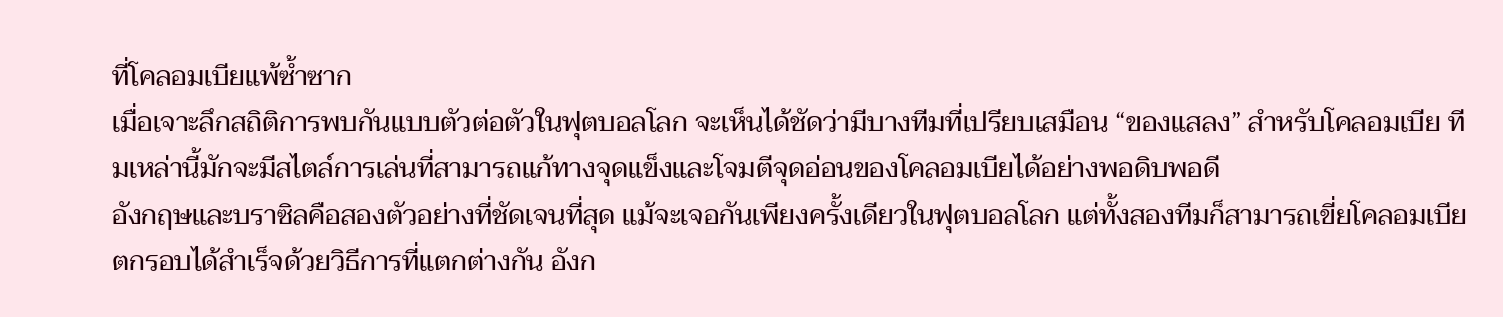ที่โคลอมเบียแพ้ซ้ำซาก
เมื่อเจาะลึกสถิติการพบกันแบบตัวต่อตัวในฟุตบอลโลก จะเห็นได้ชัดว่ามีบางทีมที่เปรียบเสมือน “ของแสลง” สำหรับโคลอมเบีย ทีมเหล่านี้มักจะมีสไตล์การเล่นที่สามารถแก้ทางจุดแข็งและโจมตีจุดอ่อนของโคลอมเบียได้อย่างพอดิบพอดี
อังกฤษและบราซิลคือสองตัวอย่างที่ชัดเจนที่สุด แม้จะเจอกันเพียงครั้งเดียวในฟุตบอลโลก แต่ทั้งสองทีมก็สามารถเขี่ยโคลอมเบียตกรอบได้สำเร็จด้วยวิธีการที่แตกต่างกัน อังก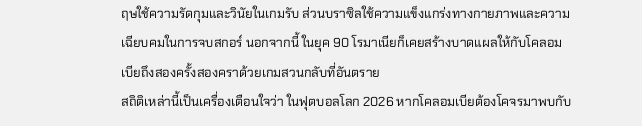ฤษใช้ความรัดกุมและวินัยในเกมรับ ส่วนบราซิลใช้ความแข็งแกร่งทางกายภาพและความเฉียบคมในการจบสกอร์ นอกจากนี้ ในยุค 90 โรมาเนียก็เคยสร้างบาดแผลให้กับโคลอมเบียถึงสองครั้งสองคราด้วยเกมสวนกลับที่อันตราย
สถิติเหล่านี้เป็นเครื่องเตือนใจว่า ในฟุตบอลโลก 2026 หากโคลอมเบียต้องโคจรมาพบกับ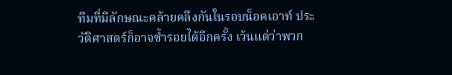ทีมที่มีลักษณะคล้ายคลึงกันในรอบน็อคเอาท์ ประวัติศาสตร์ก็อาจซ้ำรอยได้อีกครั้ง เว้นแต่ว่าพวก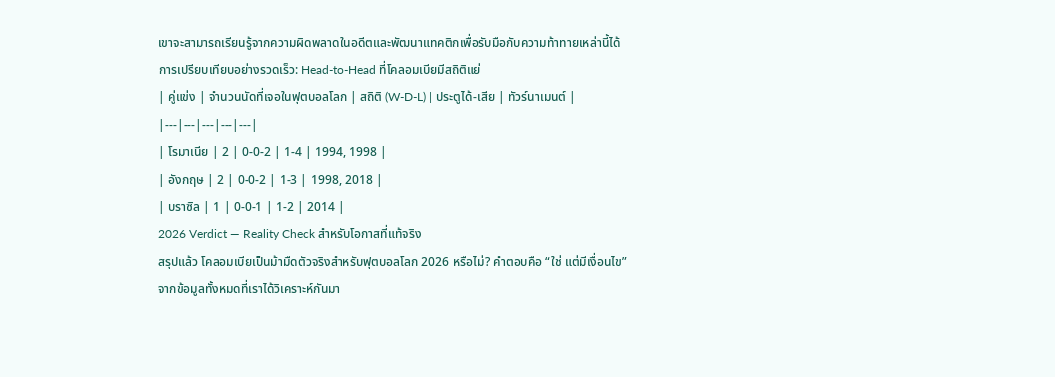เขาจะสามารถเรียนรู้จากความผิดพลาดในอดีตและพัฒนาแทคติกเพื่อรับมือกับความท้าทายเหล่านี้ได้
การเปรียบเทียบอย่างรวดเร็ว: Head-to-Head ที่โคลอมเบียมีสถิติแย่
| คู่แข่ง | จำนวนนัดที่เจอในฟุตบอลโลก | สถิติ (W-D-L) | ประตูได้-เสีย | ทัวร์นาเมนต์ |
|---|---|---|---|---|
| โรมาเนีย | 2 | 0-0-2 | 1-4 | 1994, 1998 |
| อังกฤษ | 2 | 0-0-2 | 1-3 | 1998, 2018 |
| บราซิล | 1 | 0-0-1 | 1-2 | 2014 |
2026 Verdict — Reality Check สำหรับโอกาสที่แท้จริง
สรุปแล้ว โคลอมเบียเป็นม้ามืดตัวจริงสำหรับฟุตบอลโลก 2026 หรือไม่? คำตอบคือ “ใช่ แต่มีเงื่อนไข” จากข้อมูลทั้งหมดที่เราได้วิเคราะห์กันมา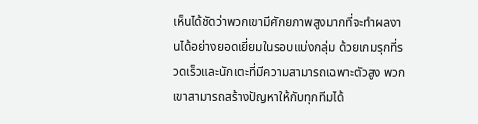เห็นได้ชัดว่าพวกเขามีศักยภาพสูงมากที่จะทำผลงานได้อย่างยอดเยี่ยมในรอบแบ่งกลุ่ม ด้วยเกมรุกที่รวดเร็วและนักเตะที่มีความสามารถเฉพาะตัวสูง พวกเขาสามารถสร้างปัญหาให้กับทุกทีมได้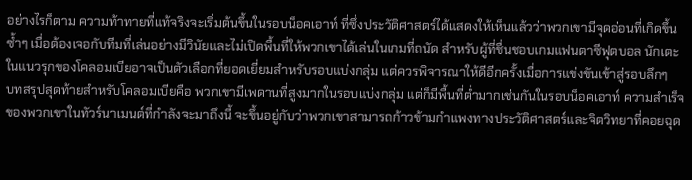อย่างไรก็ตาม ความท้าทายที่แท้จริงจะเริ่มต้นขึ้นในรอบน็อคเอาท์ ที่ซึ่งประวัติศาสตร์ได้แสดงให้เห็นแล้วว่าพวกเขามีจุดอ่อนที่เกิดขึ้นซ้ำๆ เมื่อต้องเจอกับทีมที่เล่นอย่างมีวินัยและไม่เปิดพื้นที่ให้พวกเขาได้เล่นในเกมที่ถนัด สำหรับผู้ที่ชื่นชอบเกมแฟนตาซีฟุตบอล นักเตะในแนวรุกของโคลอมเบียอาจเป็นตัวเลือกที่ยอดเยี่ยมสำหรับรอบแบ่งกลุ่ม แต่ควรพิจารณาให้ดีอีกครั้งเมื่อการแข่งขันเข้าสู่รอบลึกๆ
บทสรุปสุดท้ายสำหรับโคลอมเบียคือ พวกเขามีเพดานที่สูงมากในรอบแบ่งกลุ่ม แต่ก็มีพื้นที่ต่ำมากเช่นกันในรอบน็อคเอาท์ ความสำเร็จของพวกเขาในทัวร์นาเมนต์ที่กำลังจะมาถึงนี้ จะขึ้นอยู่กับว่าพวกเขาสามารถก้าวข้ามกำแพงทางประวัติศาสตร์และจิตวิทยาที่คอยฉุด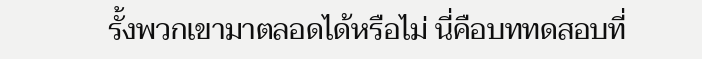รั้งพวกเขามาตลอดได้หรือไม่ นี่คือบททดสอบที่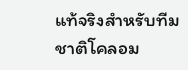แท้จริงสำหรับทีมชาติโคลอม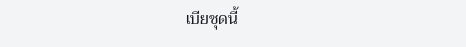เบียชุดนี้